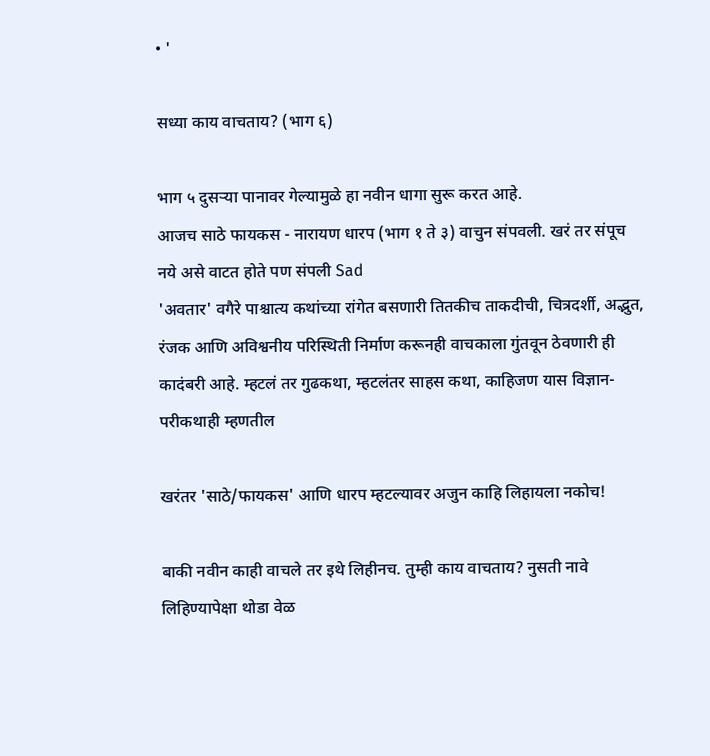• '

सध्या काय वाचताय? (भाग ६)

भाग ५ दुसर्‍या पानावर गेल्यामुळे हा नवीन धागा सुरू करत आहे.
आजच साठे फायकस - नारायण धारप (भाग १ ते ३) वाचुन संपवली. खरं तर संपूच नये असे वाटत होते पण संपली Sad
'अवतार' वगैरे पाश्चात्य कथांच्या रांगेत बसणारी तितकीच ताकदीची, चित्रदर्शी, अद्भुत, रंजक आणि अविश्वनीय परिस्थिती निर्माण करूनही वाचकाला गुंतवून ठेवणारी ही कादंबरी आहे. म्हटलं तर गुढकथा, म्हटलंतर साहस कथा, काहिजण यास विज्ञान-परीकथाही म्हणतील

खरंतर 'साठे/फायकस' आणि धारप म्हटल्यावर अजुन काहि लिहायला नकोच!

बाकी नवीन काही वाचले तर इथे लिहीनच. तुम्ही काय वाचताय? नुसती नावे लिहिण्यापेक्षा थोडा वेळ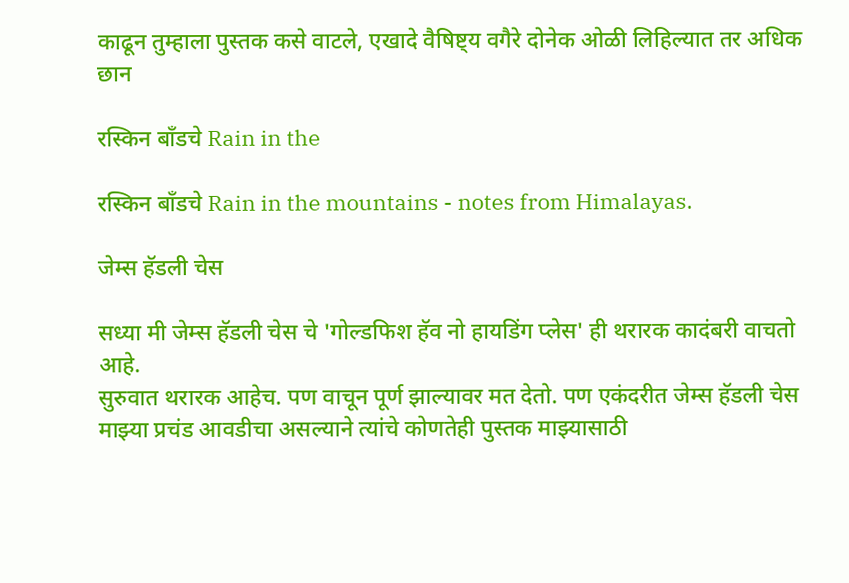काढून तुम्हाला पुस्तक कसे वाटले, एखादे वैषिष्ट्य वगैरे दोनेक ओळी लिहिल्यात तर अधिक छान

रस्किन बाँडचे Rain in the

रस्किन बाँडचे Rain in the mountains - notes from Himalayas.

जेम्स हॅडली चेस

सध्या मी जेम्स हॅडली चेस चे 'गोल्डफिश हॅव नो हायडिंग प्लेस' ही थरारक कादंबरी वाचतो आहे.
सुरुवात थरारक आहेच. पण वाचून पूर्ण झाल्यावर मत देतो. पण एकंदरीत जेम्स हॅडली चेस माझ्या प्रचंड आवडीचा असल्याने त्यांचे कोणतेही पुस्तक माझ्यासाठी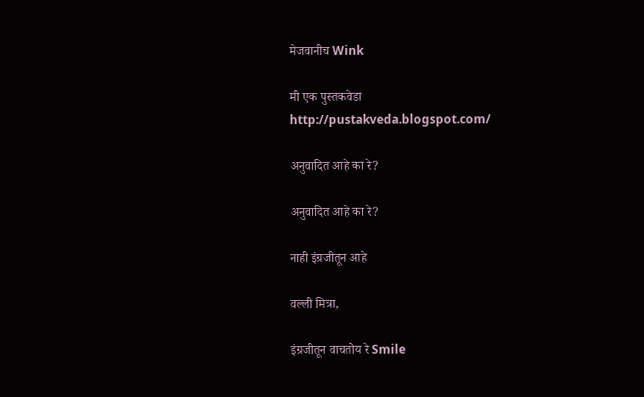मेजवानीच Wink

मी एक पुस्तकवेडा
http://pustakveda.blogspot.com/

अनुवादित आहे का रे?

अनुवादित आहे का रे?

नाही इंग्रजीतून आहे

वल्ली मित्रा,

इंग्रजीतून वाचतोय रे Smile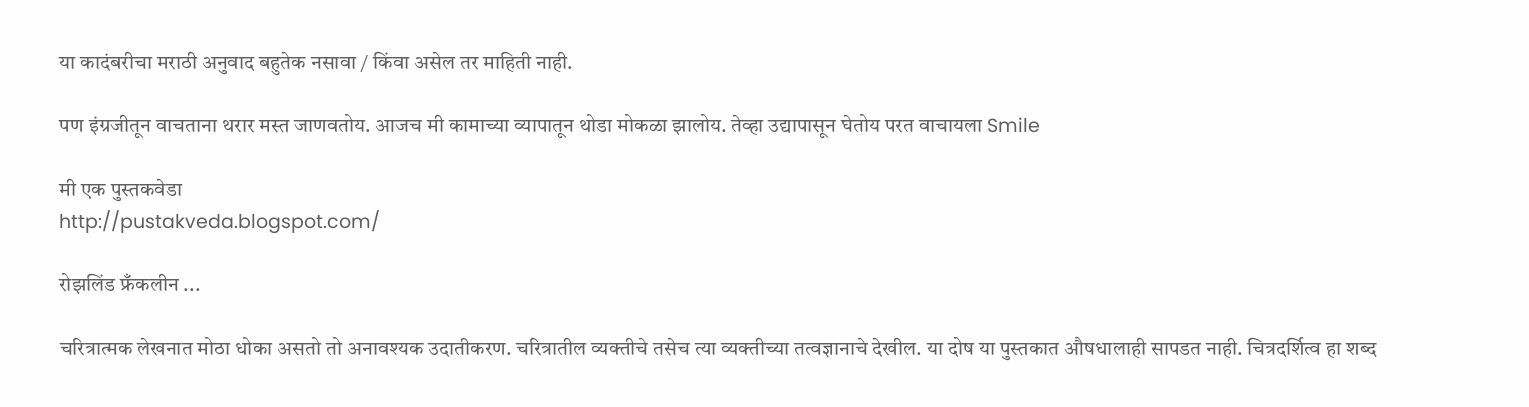या कादंबरीचा मराठी अनुवाद बहुतेक नसावा / किंवा असेल तर माहिती नाही.

पण इंग्रजीतून वाचताना थरार मस्त जाणवतोय. आजच मी कामाच्या व्यापातून थोडा मोकळा झालोय. तेव्हा उद्यापासून घेतोय परत वाचायला Smile

मी एक पुस्तकवेडा
http://pustakveda.blogspot.com/

रोझलिंड फ्रँकलीन ...

चरित्रात्मक लेखनात मोठा धोका असतो तो अनावश्यक उदातीकरण. चरित्रातील व्यक्तीचे तसेच त्या व्यक्तीच्या तत्वज्ञानाचे देखील. या दोष या पुस्तकात औषधालाही सापडत नाही. चित्रदर्शित्व हा शब्द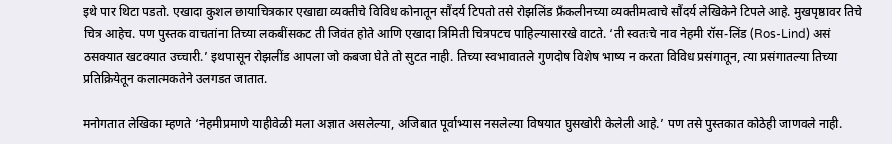इथे पार थिटा पडतो. एखादा कुशल छायाचित्रकार एखाद्या व्यक्तीचे विविध कोनातून सौंदर्य टिपतो तसे रोझलिंड फ्रॅंकलीनच्या व्यक्तीमत्वाचे सौंदर्य लेखिकेने टिपले आहे. मुखपृष्ठावर तिचे चित्र आहेच. पण पुस्तक वाचतांना तिच्या लकबींसकट ती जिवंत होते आणि एखादा त्रिमिती चित्रपटच पाहिल्यासारखे वाटते. ‘ती स्वतःचे नाव नेहमी रॉस-लिंड (Ros-Lind) असं ठसक्यात खटक्यात उच्चारी.’ इथपासून रोझलींड आपला जो कबजा घेते तो सुटत नाही. तिच्या स्वभावातले गुणदोष विशेष भाष्य न करता विविध प्रसंगातून, त्या प्रसंगातल्या तिच्या प्रतिक्रियेतून कलात्मकतेने उलगडत जातात.

मनोगतात लेखिका म्हणते ‘नेहमीप्रमाणे याहीवेळी मला अज्ञात असलेल्या, अजिबात पूर्वाभ्यास नसलेल्या विषयात घुसखोरी केलेली आहे.’ पण तसे पुस्तकात कोठेही जाणवले नाही.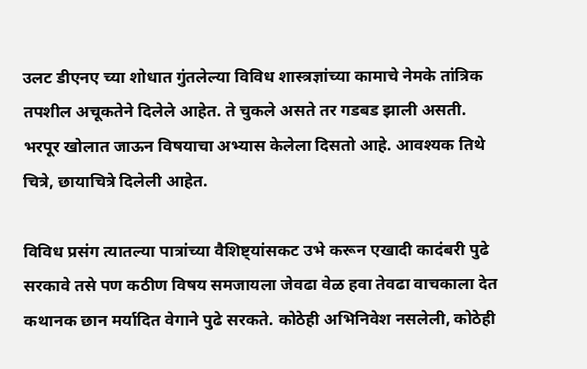उलट डीएनए च्या शोधात गुंतलेल्या विविध शास्त्रज्ञांच्या कामाचे नेमके तांत्रिक तपशील अचूकतेने दिलेले आहेत. ते चुकले असते तर गडबड झाली असती. भरपूर खोलात जाऊन विषयाचा अभ्यास केलेला दिसतो आहे. आवश्यक तिथे चित्रे, छायाचित्रे दिलेली आहेत.

विविध प्रसंग त्यातल्या पात्रांच्या वैशिष्ट्यांसकट उभे करून एखादी कादंबरी पुढे सरकावे तसे पण कठीण विषय समजायला जेवढा वेळ हवा तेवढा वाचकाला देत कथानक छान मर्यादित वेगाने पुढे सरकते. कोठेही अभिनिवेश नसलेली, कोठेही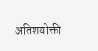अतिशयोक्ती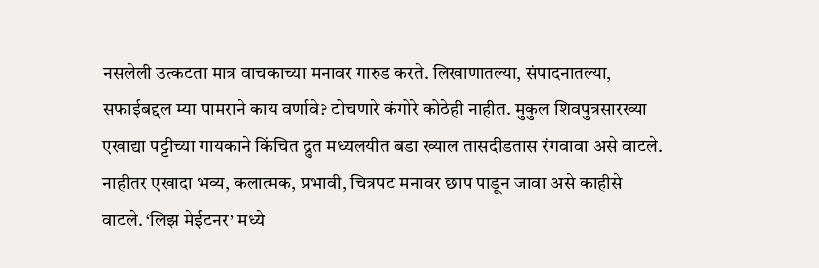नसलेली उत्कटता मात्र वाचकाच्या मनावर गारुड करते. लिखाणातल्या, संपादनातल्या, सफाईबद्दल म्या पामराने काय वर्णावे? टोचणारे कंगोरे कोठेही नाहीत. मुकुल शिवपुत्रसारख्या एखाद्या पट्टीच्या गायकाने किंचित द्रुत मध्यलयीत बडा ख्याल तासदीडतास रंगवावा असे वाटले. नाहीतर एखादा भव्य, कलात्मक, प्रभावी, चित्रपट मनावर छाप पाडून जावा असे काहीसे वाटले. ‘लिझ मेईटनर’ मध्ये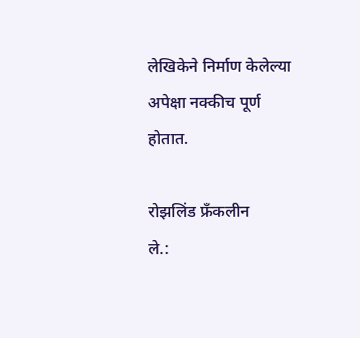लेखिकेने निर्माण केलेल्या अपेक्षा नक्कीच पूर्ण होतात.

रोझलिंड फ्रॅंकलीन
ले.: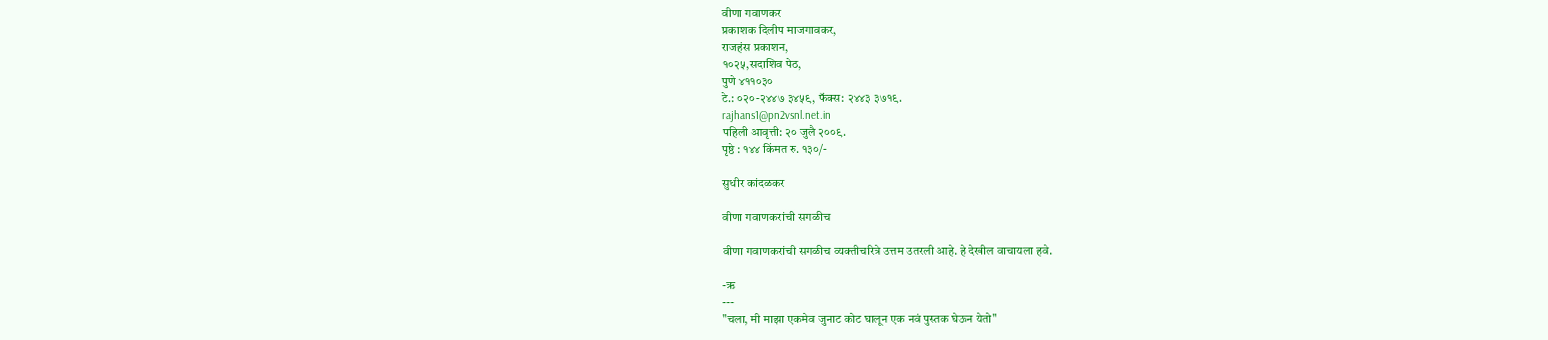वीणा गवाणकर
प्रकाशक दिलीप माजगावकर,
राजहंस प्रकाशन,
१०२५,सदाशिव पेठ,
पुणे ४११०३०
टे.: ०२०-२४४७ ३४५९, फॅक्स: २४४३ ३७१९.
rajhans1@pn2vsnl.net.in
पहिली आवृत्ती: २० जुलै २००९.
पृष्ठे : १४४ किंमत रु. १३०/-

सुधीर कांदळकर

वीणा गवाणकरांची सगळीच

वीणा गवाणकरांची सगळीच व्यक्तीचरित्रे उत्तम उतरली आहे. हे देखील वाचायला हवे.

-ऋ
---
"चला, मी माझा एकमेव जुनाट कोट घालून एक नवं पुस्तक घेऊन येतो"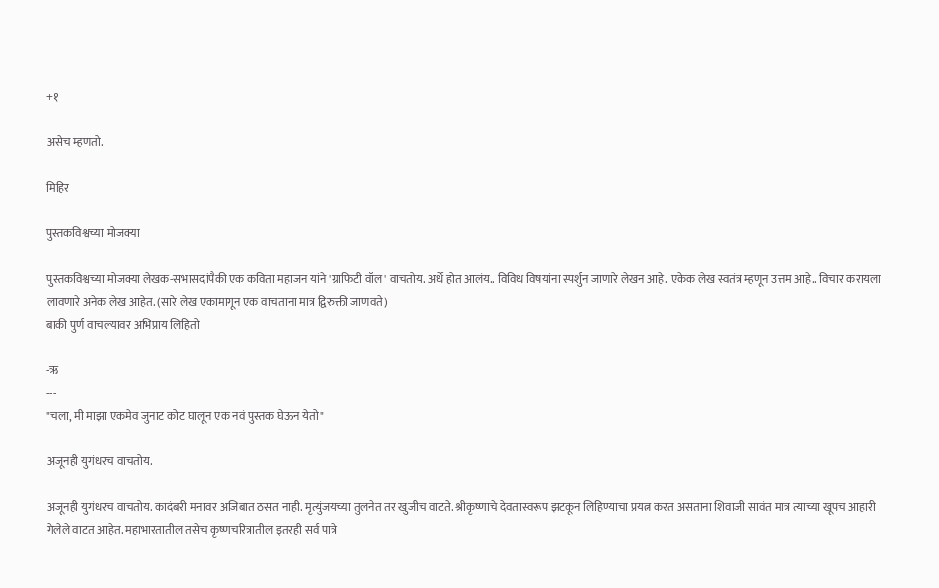+१

असेच म्हणतो.

मिहिर

पुस्तकविश्वच्या मोजक्या

पुस्तकविश्वच्या मोजक्या लेखक-सभासदांपैकी एक कविता महाजन यांने 'ग्राफिटी वॉल' वाचतोय. अर्धे होत आलंय.. विविध विषयांना स्पर्शुन जाणारे लेखन आहे. एकेक लेख स्वतंत्र म्हणून उत्तम आहे.. विचार करायला लावणारे अनेक लेख आहेत. (सारे लेख एकामागून एक वाचताना मात्र द्विरुक्ती जाणवते)
बाकी पुर्ण वाचल्यावर अभिप्राय लिहितो

-ऋ
---
"चला, मी माझा एकमेव जुनाट कोट घालून एक नवं पुस्तक घेऊन येतो"

अजूनही युगंधरच वाचतोय.

अजूनही युगंधरच वाचतोय. कादंबरी मनावर अजिबात ठसत नाही. मृत्युंजयच्या तुलनेत तर खुजीच वाटते. श्रीकृष्णाचे देवतास्वरूप झटकून लिहिण्याचा प्रयत्न करत असताना शिवाजी सावंत मात्र त्याच्या खूपच आहारी गेलेले वाटत आहेत. महाभारतातील तसेच कृष्णचरित्रातील इतरही सर्व पात्रे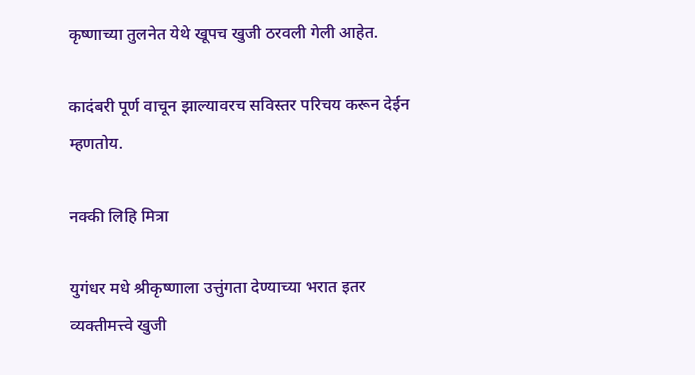कृष्णाच्या तुलनेत येथे खूपच खुजी ठरवली गेली आहेत.

कादंबरी पूर्ण वाचून झाल्यावरच सविस्तर परिचय करून देईन म्हणतोय.

नक्की लिहि मित्रा

युगंधर मधे श्रीकृष्णाला उत्तुंगता देण्याच्या भरात इतर व्यक्तीमत्त्वे खुजी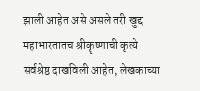झाली आहेत असे असले तरी खुद्द महाभारतातच श्रीकॄष्णाची कृत्ये सर्वश्रेष्ठ दाखविली आहेत, लेखकाच्या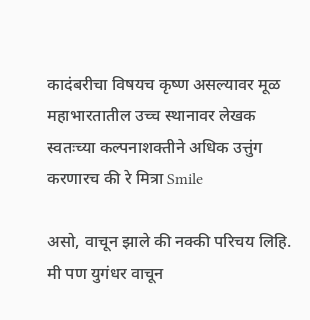कादंबरीचा विषयच कृष्ण असल्यावर मूळ महाभारतातील उच्च स्थानावर लेखक स्वतःच्या कल्पनाशक्तीने अधिक उत्तुंग करणारच की रे मित्रा Smile

असो, वाचून झाले की नक्की परिचय लिहि. मी पण युगंधर वाचून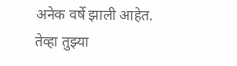अनेक वर्षे झाली आहेत. तेव्हा तुझ्या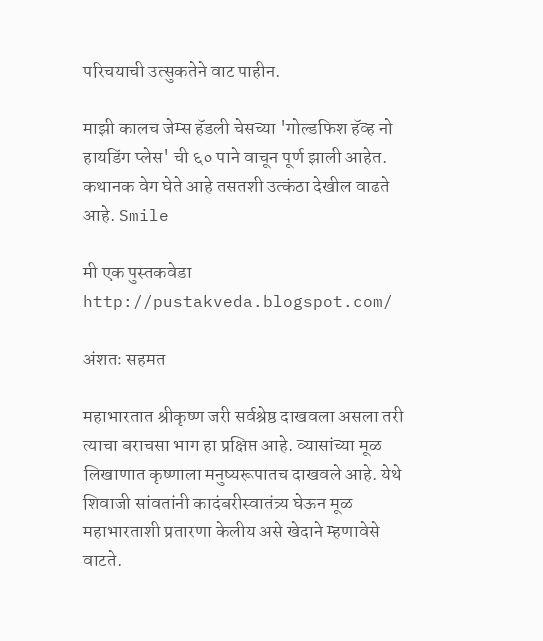परिचयाची उत्सुकतेने वाट पाहीन.

माझी कालच जेम्स हॅडली चेसच्या 'गोल्डफिश हॅव्ह नो हायडिंग प्लेस' ची ६० पाने वाचून पूर्ण झाली आहेत. कथानक वेग घेते आहे तसतशी उत्कंठा देखील वाढते आहे. Smile

मी एक पुस्तकवेडा
http://pustakveda.blogspot.com/

अंशतः सहमत

महाभारतात श्रीकृष्ण जरी सर्वश्रेष्ठ दाखवला असला तरी त्याचा बराचसा भाग हा प्रक्षिप्त आहे. व्यासांच्या मूळ लिखाणात कृष्णाला मनुष्यरूपातच दाखवले आहे. येथे शिवाजी सांवतांनी कादंबरीस्वातंत्र्य घेऊन मूळ महाभारताशी प्रतारणा केलीय असे खेदाने म्हणावेसे वाटते.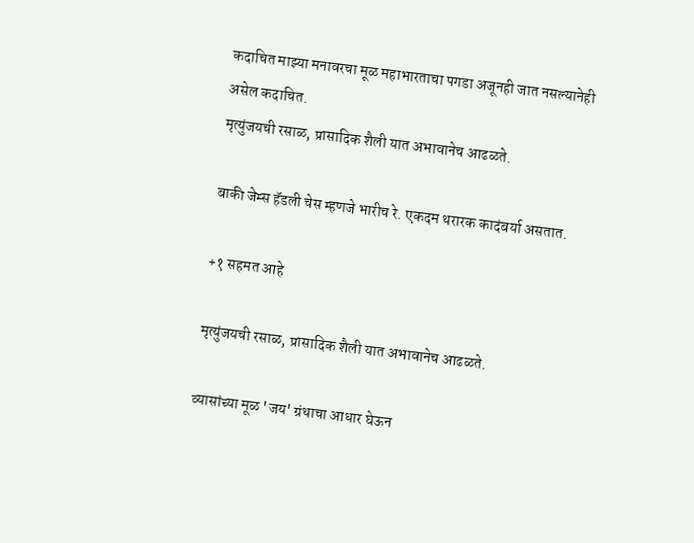कदाचित माझ्या मनावरचा मूळ महाभारताचा पगडा अजूनही जात नसल्यानेही असेल कदाचित.
मृत्युंजयची रसाळ, प्रासादिक शैली यात अभावानेच आढळते.

बाकी जेम्स हॅडली चेस म्हणजे भारीच रे. एकदम थरारक कादंबर्या असतात.

+१ सहमत आहे

मृत्युंजयची रसाळ, प्रासादिक शैली यात अभावानेच आढळते.

व्यासांच्या मूळ 'जय' ग्रंथाचा आधार घेऊन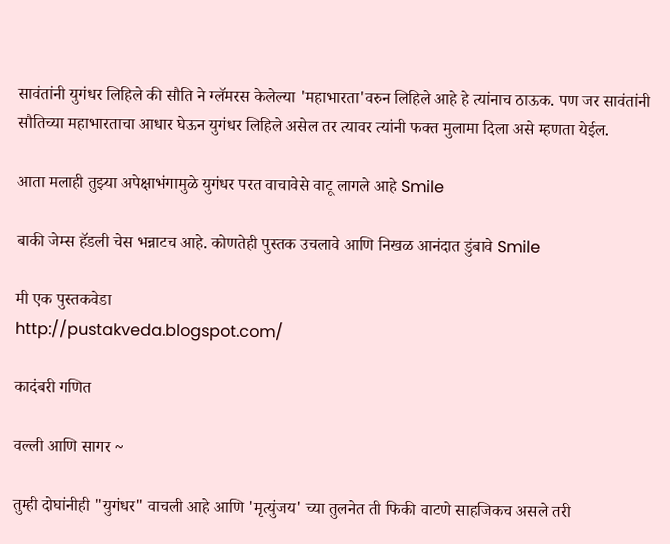सावंतांनी युगंधर लिहिले की सौति ने ग्लॅमरस केलेल्या 'महाभारता'वरुन लिहिले आहे हे त्यांनाच ठाऊक. पण जर सावंतांनी सौतिच्या महाभारताचा आधार घेऊन युगंधर लिहिले असेल तर त्यावर त्यांनी फक्त मुलामा दिला असे म्हणता येईल.

आता मलाही तुझ्या अपेक्षाभंगामुळे युगंधर परत वाचावेसे वाटू लागले आहे Smile

बाकी जेम्स हॅडली चेस भन्नाटच आहे. कोणतेही पुस्तक उचलावे आणि निखळ आनंदात डुंबावे Smile

मी एक पुस्तकवेडा
http://pustakveda.blogspot.com/

कादंबरी गणित

वल्ली आणि सागर ~

तुम्ही दोघांनीही "युगंधर" वाचली आहे आणि 'मृत्युंजय' च्या तुलनेत ती फिकी वाटणे साहजिकच असले तरी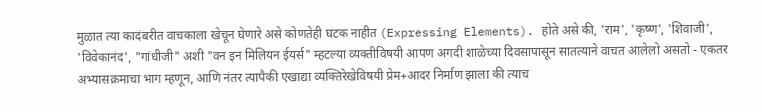मुळात त्या कादंबरीत वाचकाला खेचून घेणारे असे कोणतेही घटक नाहीत (Expressing Elements). होते असे की, 'राम', 'कृष्ण', 'शिवाजी', 'विवेकानंद', "गांधीजी" अशी "वन इन मिलियन ईयर्स" म्हटल्या व्यक्तीविषयी आपण अगदी शाळेच्या दिवसापासून सातत्याने वाचत आलेलो असतो - एकतर अभ्यासक्रमाचा भाग म्हणून, आणि नंतर त्यापैकी एखाद्या व्यक्तिरेखेविषयी प्रेम+आदर निर्माण झाला की त्याच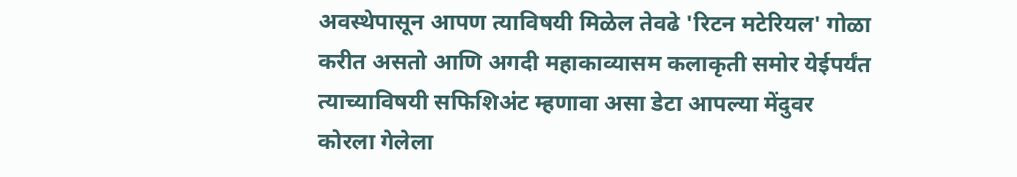अवस्थेपासून आपण त्याविषयी मिळेल तेवढे 'रिटन मटेरियल' गोळा करीत असतो आणि अगदी महाकाव्यासम कलाकृती समोर येईपर्यंत त्याच्याविषयी सफिशिअंट म्हणावा असा डेटा आपल्या मेंदुवर कोरला गेलेला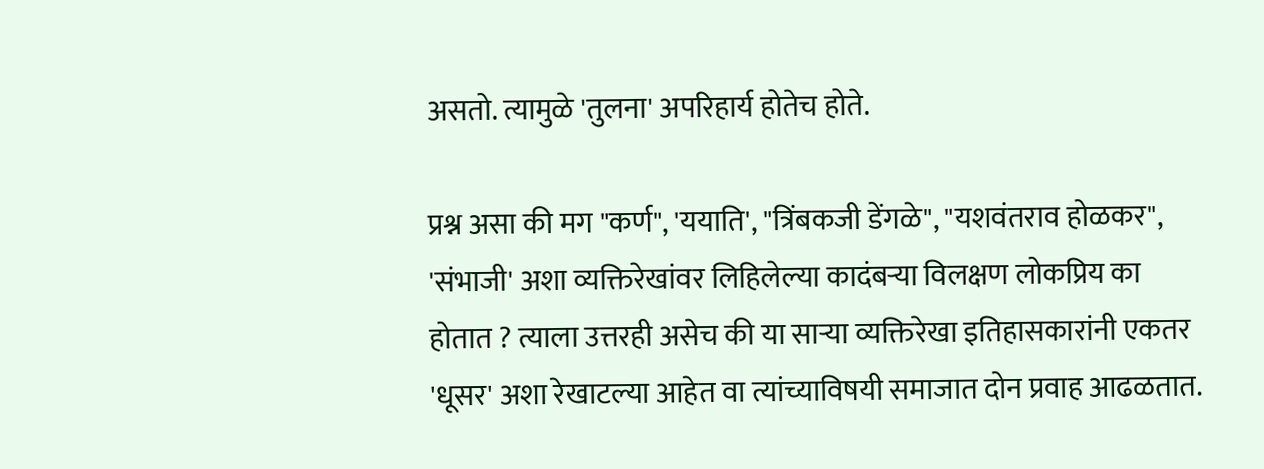असतो. त्यामुळे 'तुलना' अपरिहार्य होतेच होते.

प्रश्न असा की मग "कर्ण", 'ययाति', "त्रिंबकजी डेंगळे", "यशवंतराव होळकर", 'संभाजी' अशा व्यक्तिरेखांवर लिहिलेल्या कादंबर्‍या विलक्षण लोकप्रिय का होतात ? त्याला उत्तरही असेच की या सार्‍या व्यक्तिरेखा इतिहासकारांनी एकतर 'धूसर' अशा रेखाटल्या आहेत वा त्यांच्याविषयी समाजात दोन प्रवाह आढळतात.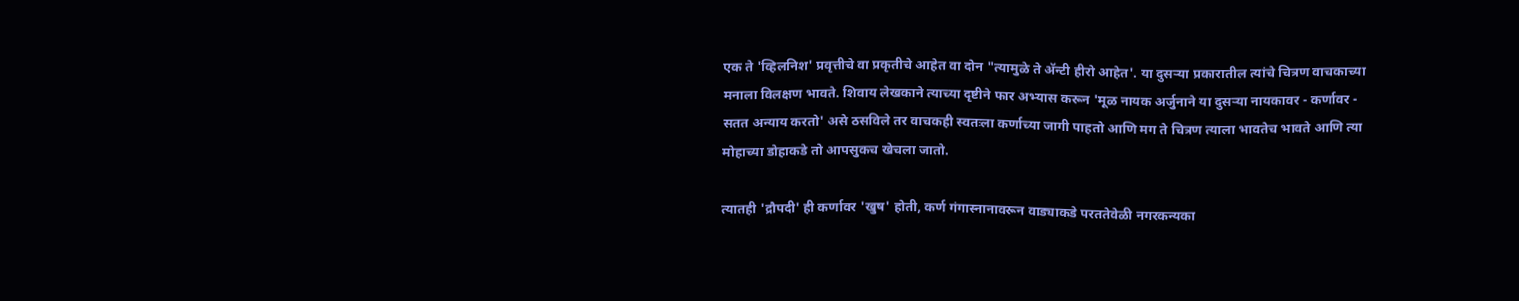एक ते 'व्हिलनिश' प्रवृत्तीचे वा प्रकृतीचे आहेत वा दोन "त्यामुळे ते अ‍ॅन्टी हीरो आहेत'. या दुसर्‍या प्रकारातील त्यांचे चित्रण वाचकाच्या मनाला विलक्षण भावते. शिवाय लेखकाने त्याच्या दृष्टीने फार अभ्यास करून 'मूळ नायक अर्जुनाने या दुसर्‍या नायकावर - कर्णावर - सतत अन्याय करतो' असे ठसविले तर वाचकही स्वतःला कर्णाच्या जागी पाहतो आणि मग ते चित्रण त्याला भावतेच भावते आणि त्या मोहाच्या डोहाकडे तो आपसुकच खेचला जातो.

त्यातही 'द्रौपदी' ही कर्णावर 'खुष' होती, कर्ण गंगास्नानावरून वाड्याकडे परततेवेळी नगरकन्यका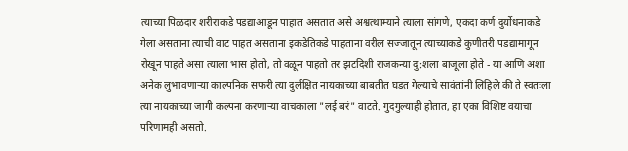त्याच्या पिळदार शरीराकडे पडद्याआडून पाहात असतात असे अश्वत्थाम्याने त्याला सांगणे, एकदा कर्ण दुर्योधनाकडे गेला असताना त्याची वाट पाहत असताना इकडेतिकडे पाहताना वरील सज्जातून त्याच्याकडे कुणीतरी पडद्यामागून रोखून पाहते असा त्याला भास होतो, तो वळून पाहतो तर झटदिशी राजकन्या दु:शला बाजूला होते - या आणि अशा अनेक लुभावणार्‍या काल्पनिक सफरी त्या दुर्लक्षित नायकाच्या बाबतीत घडत गेल्याचे सावंतांनी लिहिले की ते स्वतःला त्या नायकाच्या जागी कल्पना करणार्‍या वाचकाला "लई बरं" वाटते. गुदगुल्याही होतात, हा एका विशिष्ट वयाचा परिणामही असतो.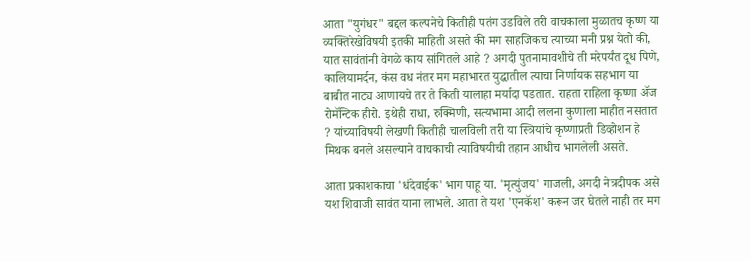आता "युगंधर" बद्दल कल्पनेचे कितीही पतंग उडविले तरी वाचकाला मुळातच कृष्ण या व्यक्तिरेखेविषयी इतकी माहिती असते की मग साहजिकच त्याच्या मनी प्रश्न येतो की, यात सावंतांनी वेगळे काय सांगितले आहे ? अगदी पुतनामावशीचे ती मरेपर्यंत दूध पिणे, कालियामर्दन, कंस वध नंतर मग महाभारत युद्धातील त्याचा निर्णायक सहभाग या बाबीत नाट्य आणायचे तर ते किती यालाहा मर्यादा पडतात. राहता राहिला कृष्णा अ‍ॅज रोमॅन्टिक हीरो. इथेही राधा, रुक्मिणी, सत्यभामा आदी ललना कुणाला माहीत नसतात ? यांच्याविषयी लेखणी कितीही चालविली तरी या स्त्रियांचे कृष्णाप्रती डिव्होशन हे मिथक बनले असल्याने वाचकाची त्याविषयीची तहान आधीच भागलेली असते.

आता प्रकाशकाचा 'धंदेवाईक' भाग पाहू या. 'मृत्युंजय' गाजली, अगदी नेत्रदीपक असे यश शिवाजी सावंत याना लाभले. आता ते यश 'एनकॅश' करून जर घेतले नाही तर मग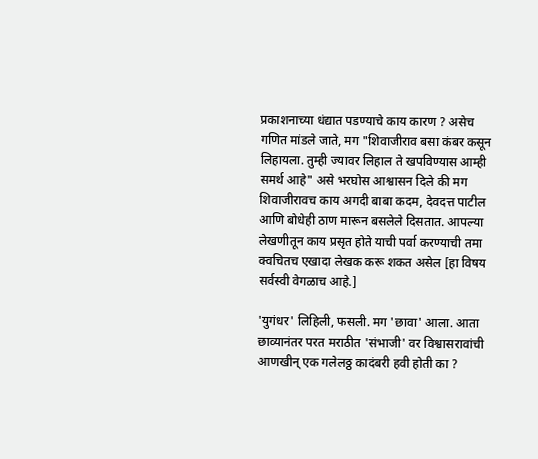प्रकाशनाच्या धंद्यात पडण्याचे काय कारण ? असेच गणित मांडले जाते, मग "शिवाजीराव बसा कंबर कसून लिहायला. तुम्ही ज्यावर लिहाल ते खपविण्यास आम्ही समर्थ आहे" असे भरघोस आश्वासन दिले की मग शिवाजीरावच काय अगदी बाबा कदम, देवदत्त पाटील आणि बोधेही ठाण मारून बसलेले दिसतात. आपल्या लेखणीतून काय प्रसृत होते याची पर्वा करण्याची तमा क्वचितच एखादा लेखक करू शकत असेल [हा विषय सर्वस्वी वेगळाच आहे.]

'युगंधर' लिहिली, फसली. मग 'छावा' आला. आता छाव्यानंतर परत मराठीत 'संभाजी' वर विश्वासरावांची आणखीन् एक गलेलठ्ठ कादंबरी हवी होती का ?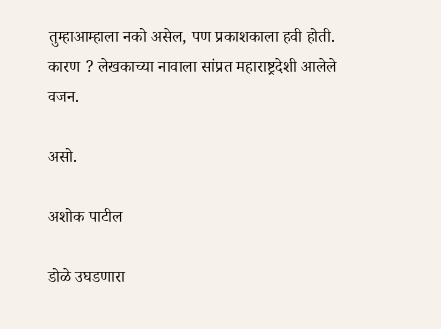तुम्हाआम्हाला नको असेल, पण प्रकाशकाला हवी होती. कारण ? लेखकाच्या नावाला सांप्रत महाराष्ट्रदेशी आलेले वजन.

असो.

अशोक पाटील

डोळे उघडणारा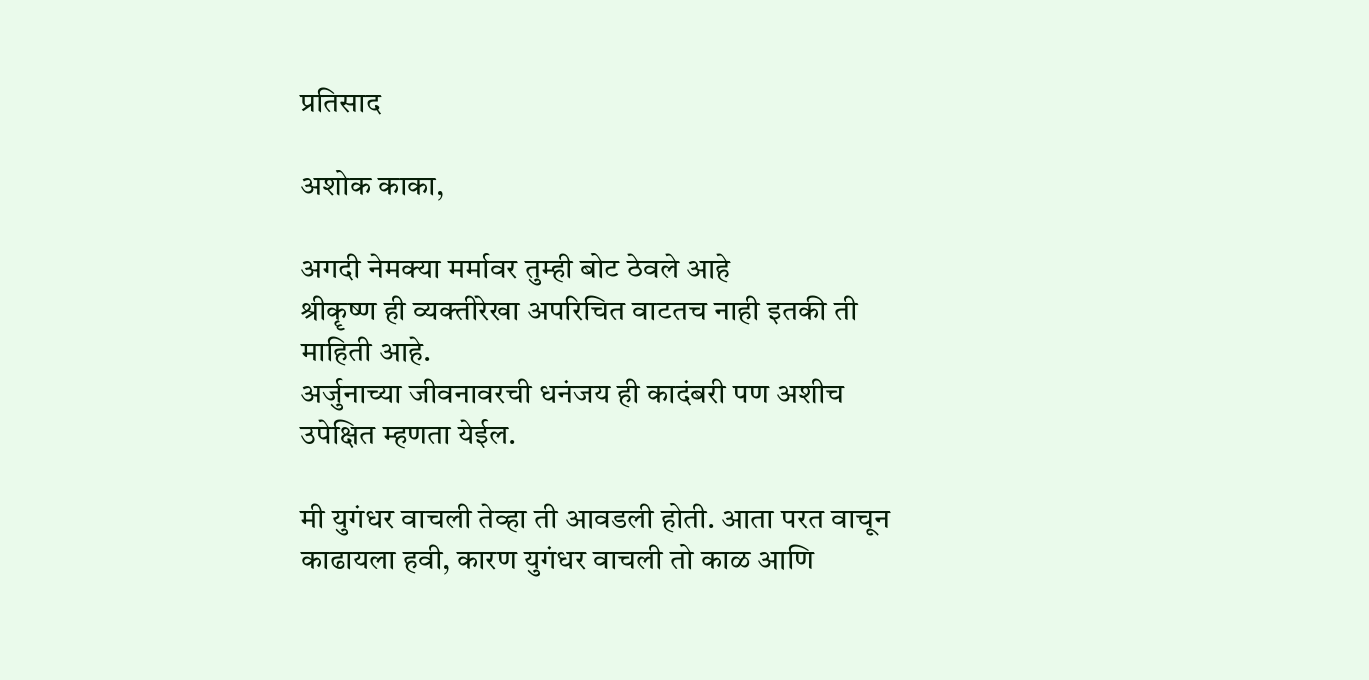प्रतिसाद

अशोक काका,

अगदी नेमक्या मर्मावर तुम्ही बोट ठेवले आहे
श्रीकॄष्ण ही व्यक्तीरेखा अपरिचित वाटतच नाही इतकी ती माहिती आहे.
अर्जुनाच्या जीवनावरची धनंजय ही कादंबरी पण अशीच उपेक्षित म्हणता येईल.

मी युगंधर वाचली तेव्हा ती आवडली होती. आता परत वाचून काढायला हवी, कारण युगंधर वाचली तो काळ आणि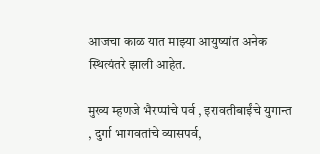आजचा काळ यात माझ्या आयुष्यांत अनेक स्थित्यंतरे झाली आहेत.

मुख्य म्हणजे भैरप्पांचे पर्व , इरावतीबाईंचे युगान्त , दुर्गा भागवतांचे व्यासपर्व,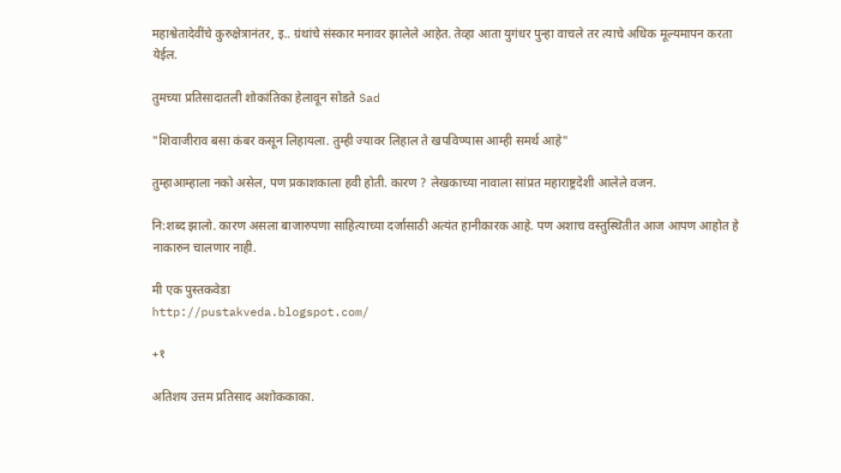महाश्वेतादेवींचे कुरुक्षेत्रानंतर, इ.. ग्रंथांचे संस्कार मनावर झालेले आहेत. तेव्हा आता युगंधर पुन्हा वाचले तर त्याचे अधिक मूल्यमापन करता येईल.

तुमच्या प्रतिसादातली शोकांतिका हेलावून सोडते Sad

"शिवाजीराव बसा कंबर कसून लिहायला. तुम्ही ज्यावर लिहाल ते खपविण्यास आम्ही समर्थ आहे"

तुम्हाआम्हाला नको असेल, पण प्रकाशकाला हवी होती. कारण ? लेखकाच्या नावाला सांप्रत महाराष्ट्रदेशी आलेले वजन.

नि:शब्द झालो. कारण असला बाजारुपणा साहित्याच्या दर्जासाठी अत्यंत हानीकारक आहे. पण अशाच वस्तुस्थितीत आज आपण आहोत हे नाकारुन चालणार नाही.

मी एक पुस्तकवेडा
http://pustakveda.blogspot.com/

+१

अतिशय उत्तम प्रतिसाद अशोककाका.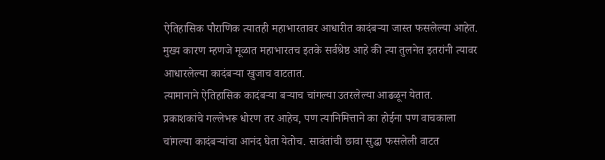ऐतिहासिक पौराणिक त्यातही महाभारतावर आधारीत कादंबर्‍या जास्त फसलेल्या आहेत. मुख्य कारण म्हणजे मूळात महाभारतच इतके सर्वश्रेष्ठ आहे की त्या तुलनेत इतरांनी त्यावर आधारलेल्या कादंबर्‍या खुजाच वाटतात.
त्यामानाने ऐतिहासिक कादंबर्‍या बर्‍याच चांगल्या उतरलेल्या आढळून येतात.
प्रकाशकांचे गल्लेभरू धोरण तर आहेच, पण त्यानिमित्ताने का होईना पण वाचकाला चांगल्या कादंबर्‍यांचा आनंद घेता येतोच. सावंतांची छावा सुद्धा फसलेली वाटत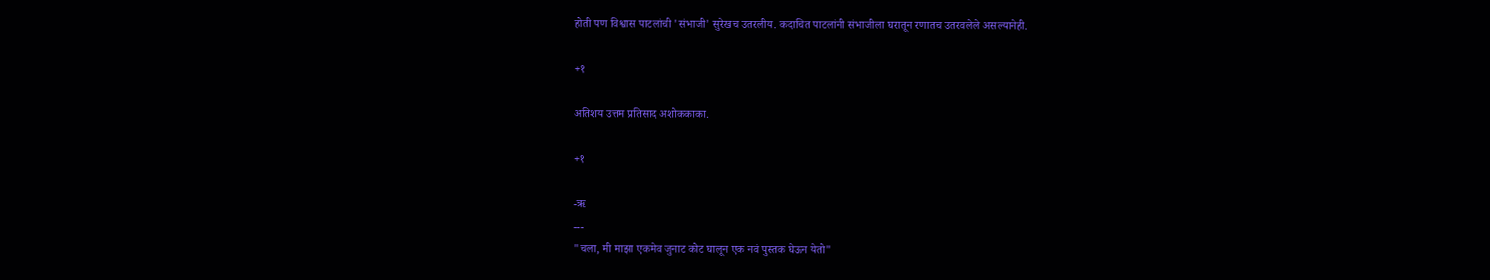होती पण विश्वास पाटलांची 'संभाजी' सुरेखच उतरलीय. कदाचित पाटलांनी संभाजीला घरातून रणातच उतरवलेले असल्यानेही.

+१

अतिशय उत्तम प्रतिसाद अशोककाका.

+१

-ऋ
---
"चला, मी माझा एकमेव जुनाट कोट घालून एक नवं पुस्तक घेऊन येतो"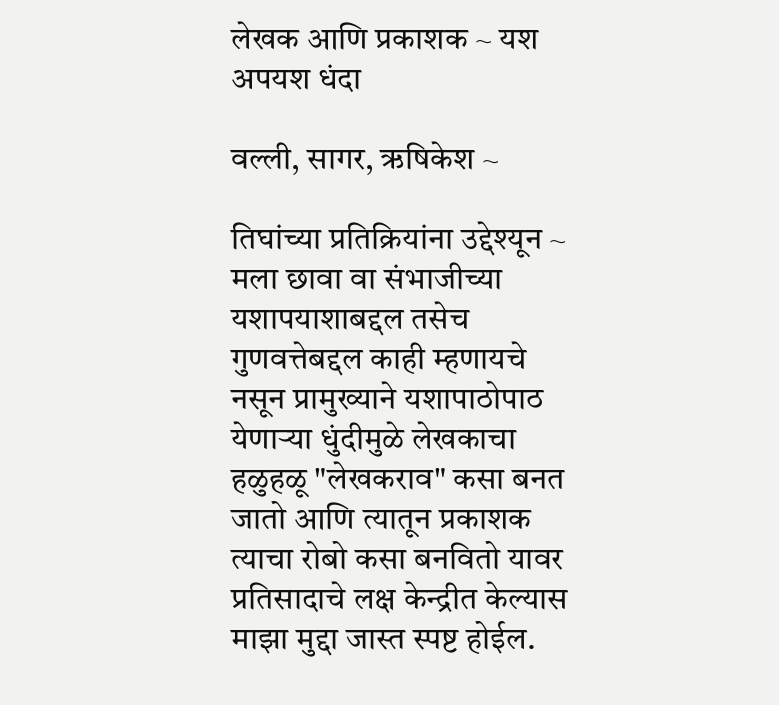लेखक आणि प्रकाशक ~ यश अपयश धंदा

वल्ली, सागर, ऋषिकेश ~

तिघांच्या प्रतिक्रियांना उद्देश्यून ~
मला छावा वा संभाजीच्या यशापयाशाबद्दल तसेच गुणवत्तेबद्दल काही म्हणायचे नसून प्रामुख्याने यशापाठोपाठ येणार्‍या धुंदीमुळे लेखकाचा हळुहळू "लेखकराव" कसा बनत जातो आणि त्यातून प्रकाशक त्याचा रोबो कसा बनवितो यावर प्रतिसादाचे लक्ष केन्द्रीत केल्यास माझा मुद्दा जास्त स्पष्ट होईल.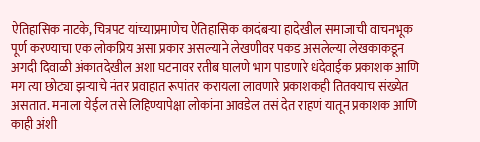ऐतिहासिक नाटके, चित्रपट यांच्याप्रमाणेच ऐतिहासिक कादंबर्‍या हादेखील समाजाची वाचनभूक पूर्ण करण्याचा एक लोकप्रिय असा प्रकार असल्याने लेखणीवर पकड असलेल्या लेखकाकडून अगदी दिवाळी अंकातदेखील अशा घटनावर रतीब घालणे भाग पाडणारे धंदेवाईक प्रकाशक आणि मग त्या छोट्या झर्‍याचे नंतर प्रवाहात रूपांतर करायला लावणारे प्रकाशकही तितक्याच संख्येत असतात. मनाला येईल तसे लिहिण्यापेक्षा लोकांना आवडेल तसं देत राहणं यातून प्रकाशक आणि काही अंशी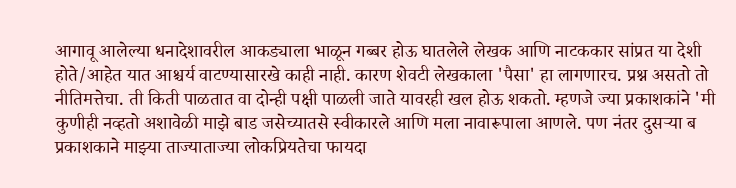आगावू आलेल्या धनादेशावरील आकड्याला भाळून गब्बर होऊ घातलेले लेखक आणि नाटककार सांप्रत या देशी होते/आहेत यात आश्चर्य वाटण्यासारखे काही नाही. कारण शेवटी लेखकाला 'पैसा' हा लागणारच. प्रश्न असतो तो नीतिमत्तेचा. ती किती पाळतात वा दोन्ही पक्षी पाळली जाते यावरही खल होऊ शकतो. म्हणजे ज्या प्रकाशकांने 'मी कुणीही नव्हतो अशावेळी माझे बाड जसेच्यातसे स्वीकारले आणि मला नावारूपाला आणले. पण नंतर दुसर्‍या ब प्रकाशकाने माझ्या ताज्याताज्या लोकप्रियतेचा फायदा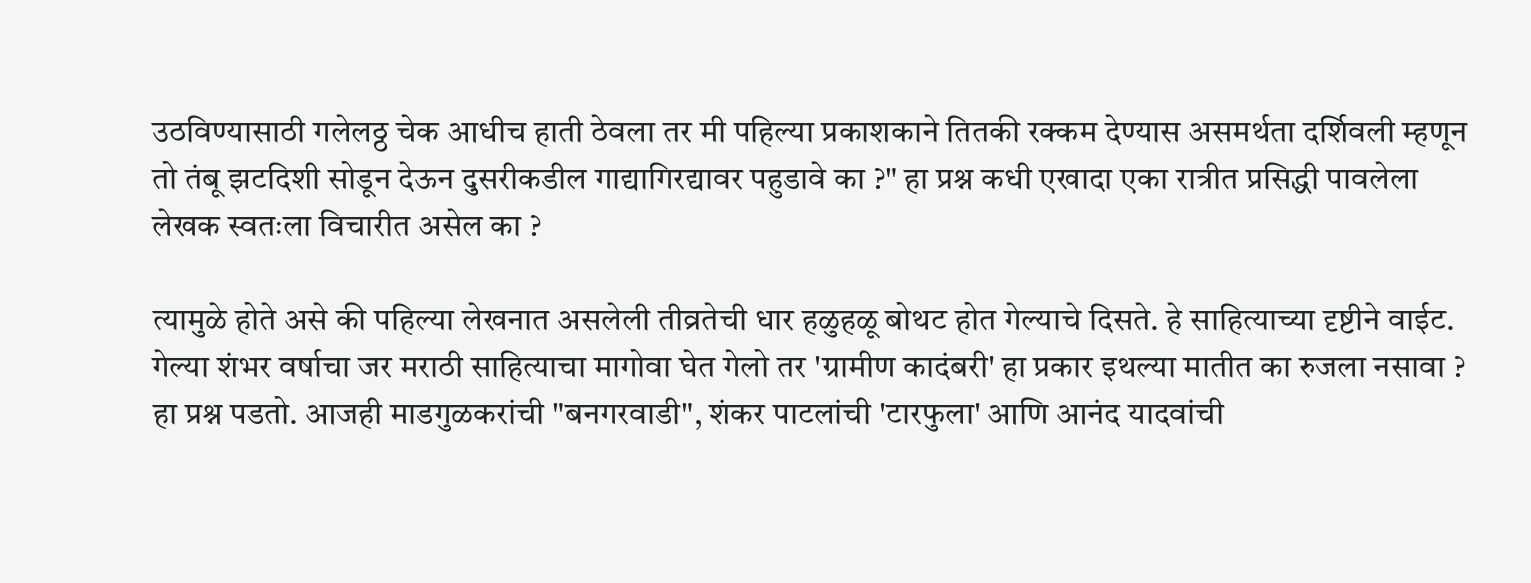उठविण्यासाठी गलेलठ्ठ चेक आधीच हाती ठेवला तर मी पहिल्या प्रकाशकाने तितकी रक्कम देण्यास असमर्थता दर्शिवली म्हणून तो तंबू झटदिशी सोडून देऊन दुसरीकडील गाद्यागिरद्यावर पहुडावे का ?" हा प्रश्न कधी एखादा एका रात्रीत प्रसिद्धी पावलेला लेखक स्वतःला विचारीत असेल का ?

त्यामुळे होते असे की पहिल्या लेखनात असलेली तीव्रतेची धार हळुहळू बोथट होत गेल्याचे दिसते. हे साहित्याच्या दृष्टीने वाईट. गेल्या शंभर वर्षाचा जर मराठी साहित्याचा मागोवा घेत गेलो तर 'ग्रामीण कादंबरी' हा प्रकार इथल्या मातीत का रुजला नसावा ? हा प्रश्न पडतो. आजही माडगुळकरांची "बनगरवाडी", शंकर पाटलांची 'टारफुला' आणि आनंद यादवांची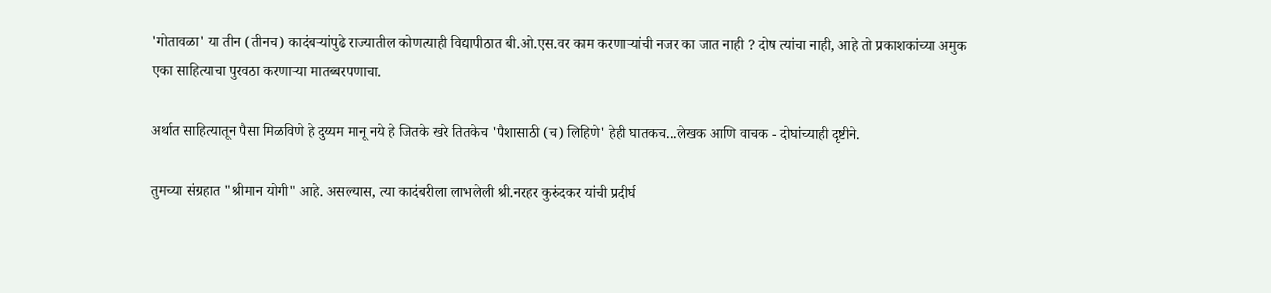'गोतावळा' या तीन (तीनच) कादंबर्‍यांपुढे राज्यातील कोणत्याही विद्यापीठात बी.ओ.एस.वर काम करणार्‍यांची नजर का जात नाही ? दोष त्यांचा नाही, आहे तो प्रकाशकांच्या अमुक एका साहित्याचा पुरवठा करणार्‍या मातब्बरपणाचा.

अर्थात साहित्यातून पैसा मिळविणे हे दुय्यम मानू नये हे जितके खरे तितकेच 'पैशासाठी (च) लिहिणे' हेही घातकच...लेखक आणि वाचक - दोघांच्याही दृष्टीने.

तुमच्या संग्रहात "श्रीमान योगी" आहे. असल्यास, त्या कादंबरीला लाभलेली श्री.नरहर कुरुंदकर यांची प्रदीर्घ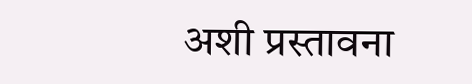अशी प्रस्तावना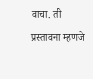वाचा. ती प्रस्तावना म्हणजे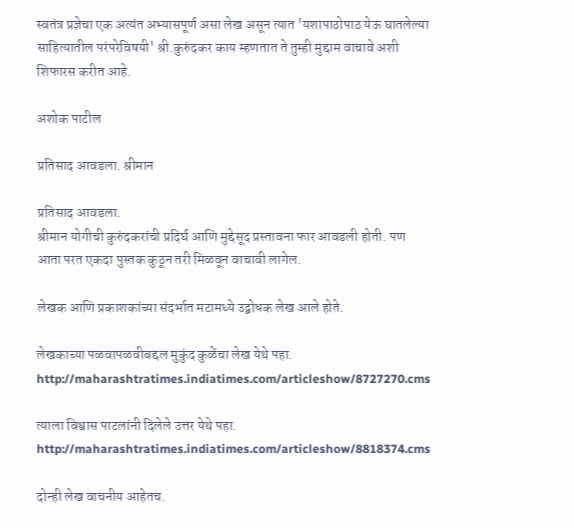स्वतंत्र प्रज्ञेचा एक अत्यंत अभ्यासपूर्ण असा लेख असून त्यात 'यशापाठोपाठ येऊ घातलेल्या साहित्यातील परंपरेविषयी' श्री.कुरुंदकर काय म्हणतात ते तुम्ही मुद्दाम वाचावे अशी शिफारस करीत आहे.

अशोक पाटील

प्रतिसाद आवडला. श्रीमान

प्रतिसाद आवडला.
श्रीमान योगीची कुरुंदकरांची प्रदिर्घ आणि मुद्देसूद प्रस्तावना फार आवडली होती. पण आता परत एकदा पुस्तक कुठून तरी मिळवून वाचावी लागेल.

लेखक आणि प्रकाशकांच्या संदर्भात मटामध्ये उद्बोधक लेख आले होते.

लेखकाच्या पळवापळवीबद्दल मुकुंद कुळेंचा लेख येथे पहा.
http://maharashtratimes.indiatimes.com/articleshow/8727270.cms

त्याला विश्वास पाटलांनी दिलेले उत्तर येथे पहा.
http://maharashtratimes.indiatimes.com/articleshow/8818374.cms

दोन्ही लेख वाचनीय आहेतच.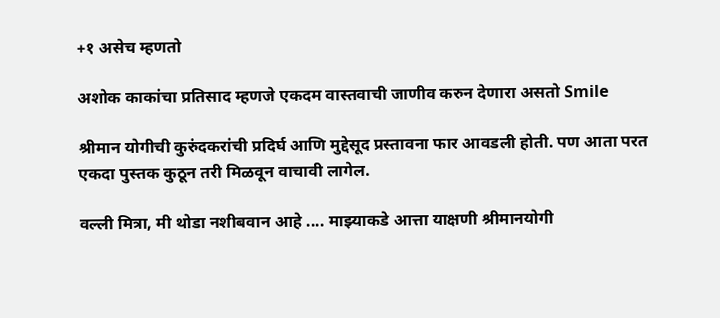+१ असेच म्हणतो

अशोक काकांचा प्रतिसाद म्हणजे एकदम वास्तवाची जाणीव करुन देणारा असतो Smile

श्रीमान योगीची कुरुंदकरांची प्रदिर्घ आणि मुद्देसूद प्रस्तावना फार आवडली होती. पण आता परत एकदा पुस्तक कुठून तरी मिळवून वाचावी लागेल.

वल्ली मित्रा, मी थोडा नशीबवान आहे .... माझ्याकडे आत्ता याक्षणी श्रीमानयोगी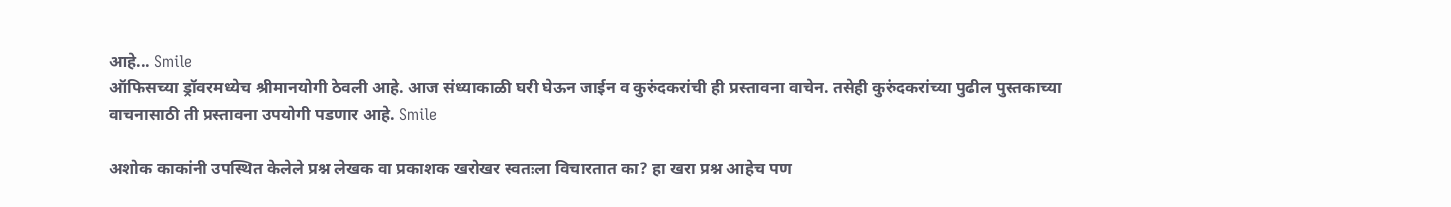आहे... Smile
ऑफिसच्या ड्रॉवरमध्येच श्रीमानयोगी ठेवली आहे. आज संध्याकाळी घरी घेऊन जाईन व कुरुंदकरांची ही प्रस्तावना वाचेन. तसेही कुरुंदकरांच्या पुढील पुस्तकाच्या वाचनासाठी ती प्रस्तावना उपयोगी पडणार आहे. Smile

अशोक काकांनी उपस्थित केलेले प्रश्न लेखक वा प्रकाशक खरोखर स्वतःला विचारतात का? हा खरा प्रश्न आहेच पण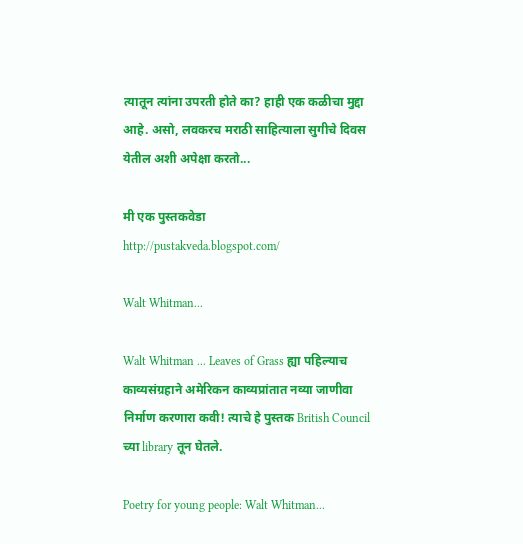त्यातून त्यांना उपरती होते का? हाही एक कळीचा मुद्दा आहे. असो, लवकरच मराठी साहित्याला सुगीचे दिवस येतील अशी अपेक्षा करतो...

मी एक पुस्तकवेडा
http://pustakveda.blogspot.com/

Walt Whitman...

Walt Whitman ... Leaves of Grass ह्या पहिल्याच काव्यसंग्रहाने अमेरिकन काव्यप्रांतात नव्या जाणीवा निर्माण करणारा कवी! त्याचे हे पुस्तक British Council च्या library तून घेतले.

Poetry for young people: Walt Whitman...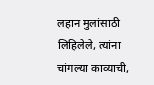लहान मुलांसाठी लिहिलेले, त्यांना चांगल्या काव्याची,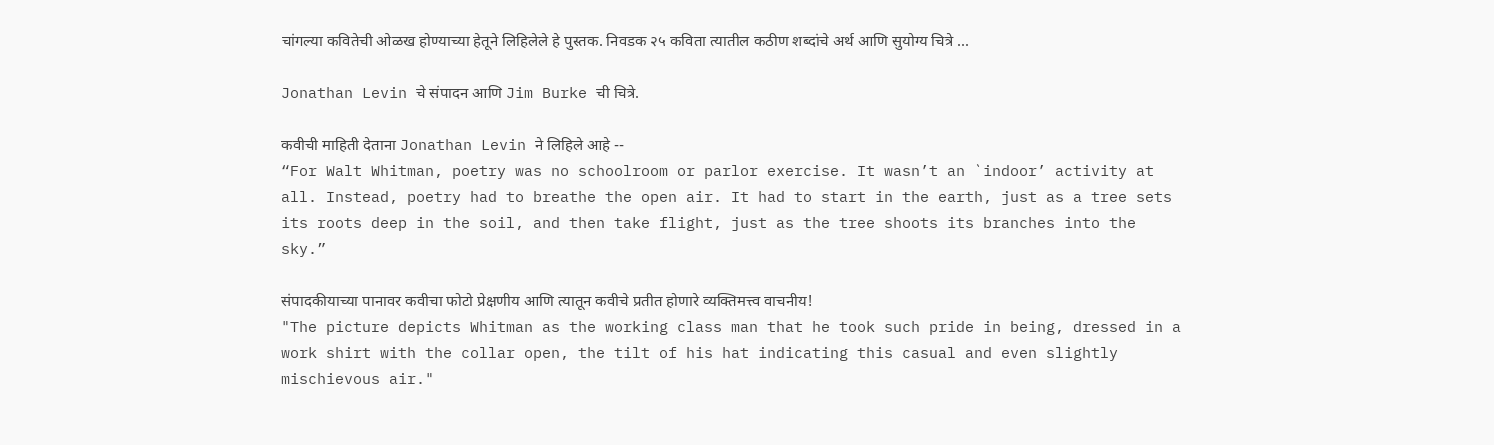चांगल्या कवितेची ओळख होण्याच्या हेतूने लिहिलेले हे पुस्तक. निवडक २५ कविता त्यातील कठीण शब्दांचे अर्थ आणि सुयोग्य चित्रे ...

Jonathan Levin चे संपादन आणि Jim Burke ची चित्रे.

कवीची माहिती देताना Jonathan Levin ने लिहिले आहे --
“For Walt Whitman, poetry was no schoolroom or parlor exercise. It wasn’t an `indoor’ activity at all. Instead, poetry had to breathe the open air. It had to start in the earth, just as a tree sets its roots deep in the soil, and then take flight, just as the tree shoots its branches into the sky.”

संपादकीयाच्या पानावर कवीचा फोटो प्रेक्षणीय आणि त्यातून कवीचे प्रतीत होणारे व्यक्तिमत्त्व वाचनीय!
"The picture depicts Whitman as the working class man that he took such pride in being, dressed in a work shirt with the collar open, the tilt of his hat indicating this casual and even slightly mischievous air."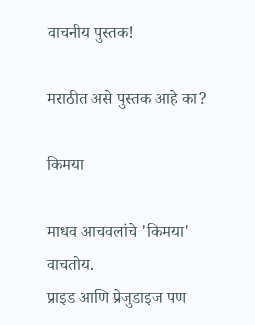वाचनीय पुस्तक!

मराठीत असे पुस्तक आहे का?

किमया

माधव आचवलांचे 'किमया' वाचतोय.
प्राइड आणि प्रेजुडाइज पण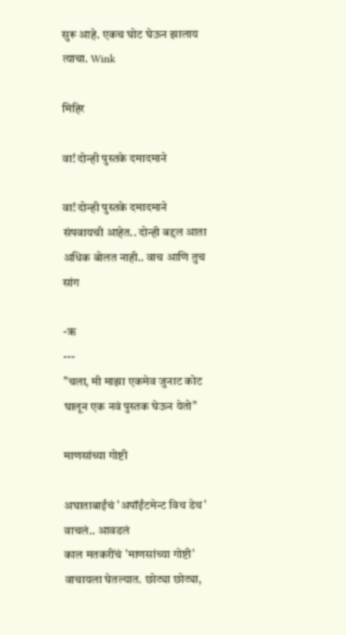सुरू आहे. एकच घोट घेऊन झालाय त्याचा. Wink

मिहिर

वा! दोन्ही पुस्तके दमादमाने

वा! दोन्ही पुस्तके दमादमाने संपवायची आहेत.. दोन्ही बद्दल आता अधिक बोलत नाही.. वाच आणि तुच सांग

-ऋ
---
"चला, मी माझा एकमेव जुनाट कोट घालून एक नवं पुस्तक घेऊन येतो"

माणसांच्या गोष्टी

अघाताबाईंचं 'अपॉईंटमेन्ट विथ डेथ' वाचलं.. आवडलं
काल मतकरींचं 'माणसांच्या गोष्टी' वाचायला घेतल्यात. छोट्या छोट्या,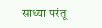साध्या परंतू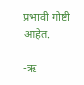प्रभावी गोष्टी आहेत.

-ऋ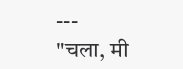---
"चला, मी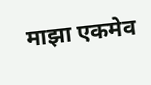माझा एकमेव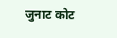जुनाट कोट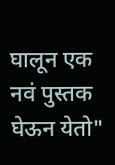घालून एक नवं पुस्तक घेऊन येतो"